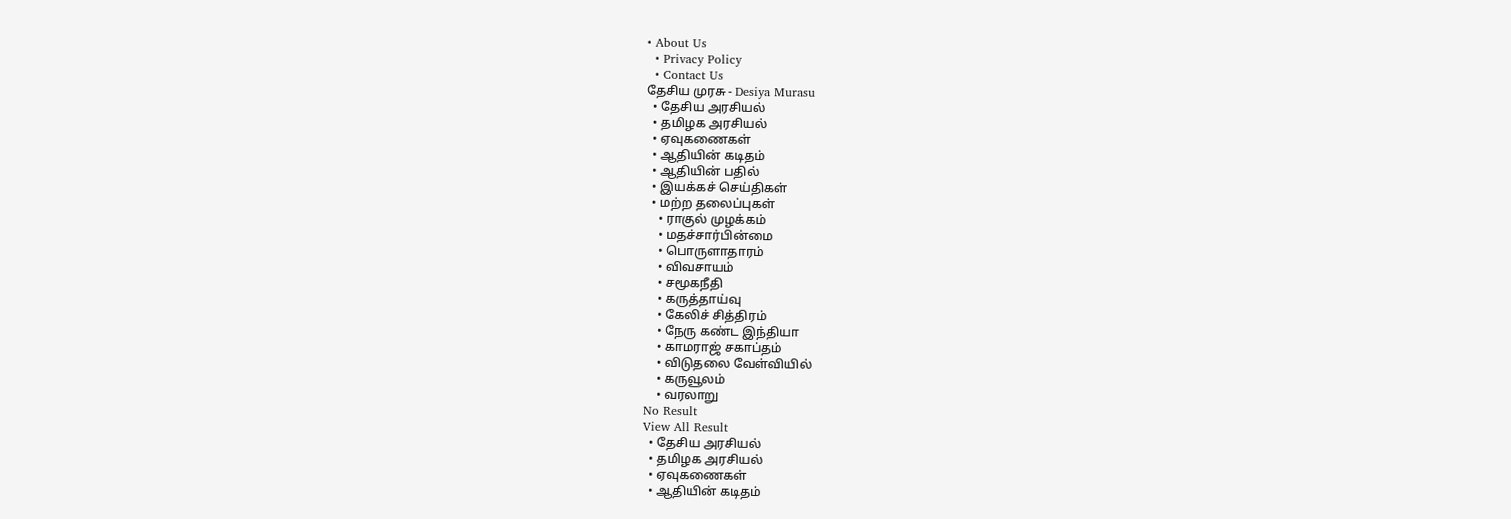• About Us
  • Privacy Policy
  • Contact Us
தேசிய முரசு - Desiya Murasu
  • தேசிய அரசியல்
  • தமிழக அரசியல்
  • ஏவுகணைகள்
  • ஆதியின் கடிதம்
  • ஆதியின் பதில்
  • இயக்கச் செய்திகள்
  • மற்ற தலைப்புகள்
    • ராகுல் முழக்கம்
    • மதச்சார்பின்மை
    • பொருளாதாரம்
    • விவசாயம்
    • சமூகநீதி
    • கருத்தாய்வு
    • கேலிச் சித்திரம்
    • நேரு கண்ட இந்தியா
    • காமராஜ் சகாப்தம்
    • விடுதலை வேள்வியில்
    • கருவூலம்
    • வரலாறு
No Result
View All Result
  • தேசிய அரசியல்
  • தமிழக அரசியல்
  • ஏவுகணைகள்
  • ஆதியின் கடிதம்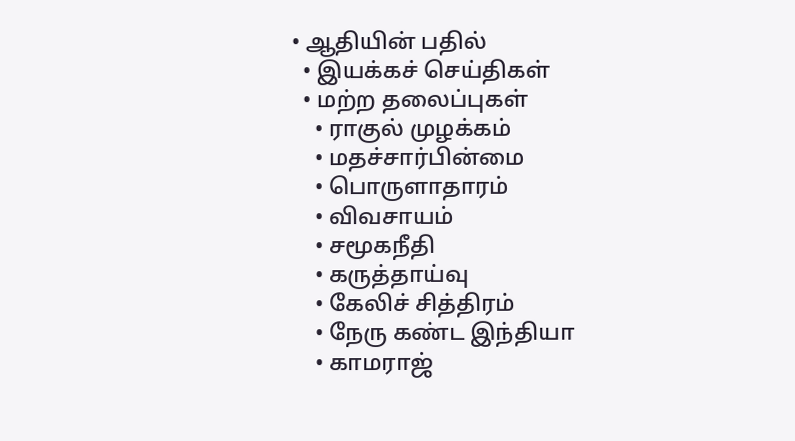• ஆதியின் பதில்
  • இயக்கச் செய்திகள்
  • மற்ற தலைப்புகள்
    • ராகுல் முழக்கம்
    • மதச்சார்பின்மை
    • பொருளாதாரம்
    • விவசாயம்
    • சமூகநீதி
    • கருத்தாய்வு
    • கேலிச் சித்திரம்
    • நேரு கண்ட இந்தியா
    • காமராஜ்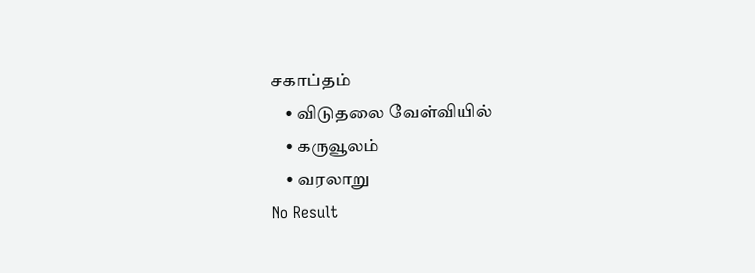சகாப்தம்
    • விடுதலை வேள்வியில்
    • கருவூலம்
    • வரலாறு
No Result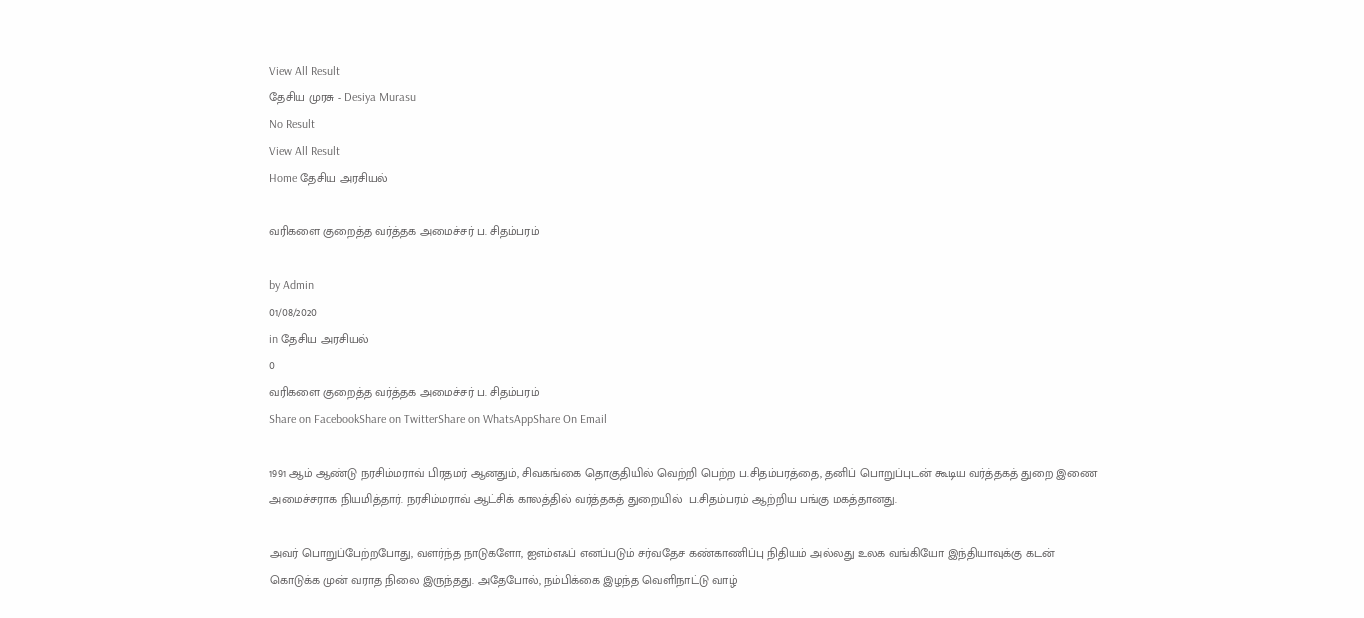View All Result
தேசிய முரசு - Desiya Murasu
No Result
View All Result
Home தேசிய அரசியல்

வரிகளை குறைத்த வர்த்தக அமைச்சர் ப. சிதம்பரம்

by Admin
01/08/2020
in தேசிய அரசியல்
0
வரிகளை குறைத்த வர்த்தக அமைச்சர் ப. சிதம்பரம்
Share on FacebookShare on TwitterShare on WhatsAppShare On Email

1991 ஆம் ஆண்டு நரசிம்மராவ் பிரதமர் ஆனதும், சிவகங்கை தொகுதியில் வெற்றி பெற்ற ப.சிதம்பரத்தை, தனிப் பொறுப்புடன் கூடிய வர்த்தகத் துறை இணை அமைச்சராக நியமித்தார். நரசிம்மராவ் ஆட்சிக் காலத்தில் வர்த்தகத் துறையில்  ப.சிதம்பரம் ஆற்றிய பங்கு மகத்தானது.

அவர் பொறுப்பேற்றபோது, வளர்ந்த நாடுகளோ, ஐஎம்எஃப் எனப்படும் சர்வதேச கண்காணிப்பு நிதியம் அல்லது உலக வங்கியோ இந்தியாவுக்கு கடன் கொடுக்க முன் வராத நிலை இருந்தது. அதேபோல், நம்பிக்கை இழந்த வெளிநாட்டு வாழ்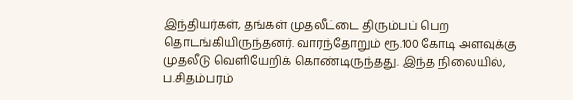இந்தியர்கள், தங்கள் முதலீட்டை திரும்பப் பெற தொடங்கியிருந்தனர். வாரந்தோறும் ரூ.100 கோடி அளவுக்கு முதலீடு வெளியேறிக் கொண்டிருந்தது. இந்த நிலையில், ப.சிதம்பரம்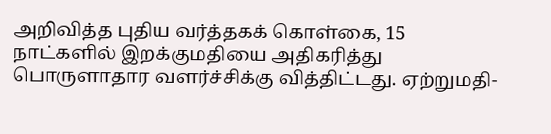அறிவித்த புதிய வர்த்தகக் கொள்கை, 15 நாட்களில் இறக்குமதியை அதிகரித்து பொருளாதார வளர்ச்சிக்கு வித்திட்டது. ஏற்றுமதி-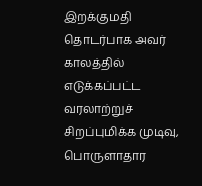இறக்குமதி தொடர்பாக அவர் காலத்தில் எடுக்கப்பட்ட வரலாற்றுச் சிறப்புமிக்க முடிவு, பொருளாதார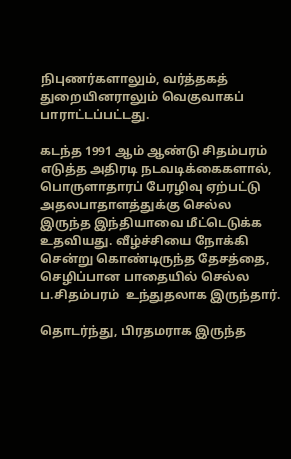நிபுணர்களாலும், வர்த்தகத் துறையினராலும் வெகுவாகப் பாராட்டப்பட்டது.

கடந்த 1991 ஆம் ஆண்டு சிதம்பரம் எடுத்த அதிரடி நடவடிக்கைகளால், பொருளாதாரப் பேரழிவு ஏற்பட்டு அதலபாதாளத்துக்கு செல்ல இருந்த இந்தியாவை மீட்டெடுக்க உதவியது. வீழ்ச்சியை நோக்கி சென்று கொண்டிருந்த தேசத்தை, செழிப்பான பாதையில் செல்ல ப.சிதம்பரம்  உந்துதலாக இருந்தார்.

தொடர்ந்து, பிரதமராக இருந்த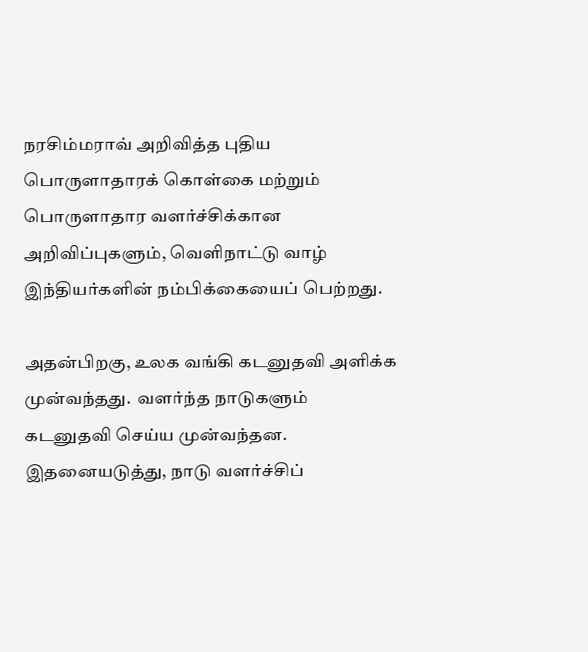நரசிம்மராவ் அறிவித்த புதிய பொருளாதாரக் கொள்கை மற்றும்   பொருளாதார வளர்ச்சிக்கான அறிவிப்புகளும், வெளிநாட்டு வாழ் இந்தியர்களின் நம்பிக்கையைப் பெற்றது.

அதன்பிறகு, உலக வங்கி கடனுதவி அளிக்க முன்வந்தது.  வளர்ந்த நாடுகளும் கடனுதவி செய்ய முன்வந்தன. இதனையடுத்து, நாடு வளர்ச்சிப்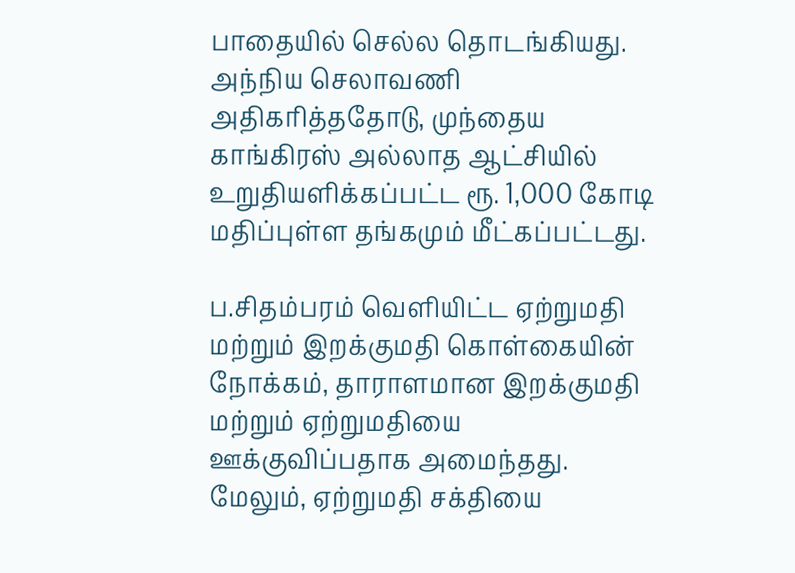பாதையில் செல்ல தொடங்கியது. அந்நிய செலாவணி அதிகரித்ததோடு, முந்தைய காங்கிரஸ் அல்லாத ஆட்சியில் உறுதியளிக்கப்பட்ட ரூ. 1,000 கோடி மதிப்புள்ள தங்கமும் மீட்கப்பட்டது.

ப.சிதம்பரம் வெளியிட்ட ஏற்றுமதி மற்றும் இறக்குமதி கொள்கையின் நோக்கம், தாராளமான இறக்குமதி மற்றும் ஏற்றுமதியை ஊக்குவிப்பதாக அமைந்தது. மேலும், ஏற்றுமதி சக்தியை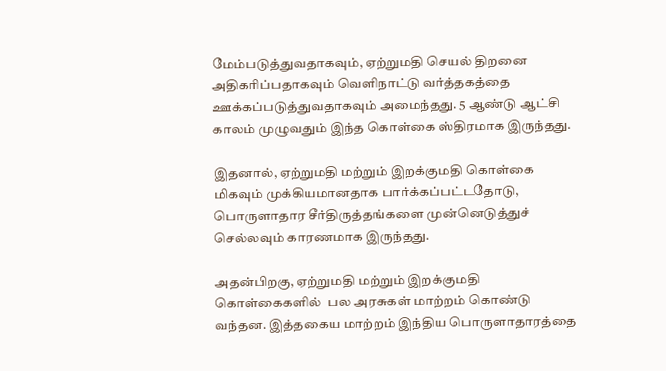மேம்படுத்துவதாகவும், ஏற்றுமதி செயல் திறனை அதிகரிப்பதாகவும் வெளிநாட்டு வர்த்தகத்தை ஊக்கப்படுத்துவதாகவும் அமைந்தது. 5 ஆண்டு ஆட்சி காலம் முழுவதும் இந்த கொள்கை ஸ்திரமாக இருந்தது.

இதனால், ஏற்றுமதி மற்றும் இறக்குமதி கொள்கை மிகவும் முக்கியமானதாக பார்க்கப்பட்டதோடு, பொருளாதார சீர்திருத்தங்களை முன்னெடுத்துச் செல்லவும் காரணமாக இருந்தது.

அதன்பிறகு, ஏற்றுமதி மற்றும் இறக்குமதி கொள்கைகளில்  பல அரசுகள் மாற்றம் கொண்டு வந்தன. இத்தகைய மாற்றம் இந்திய பொருளாதாரத்தை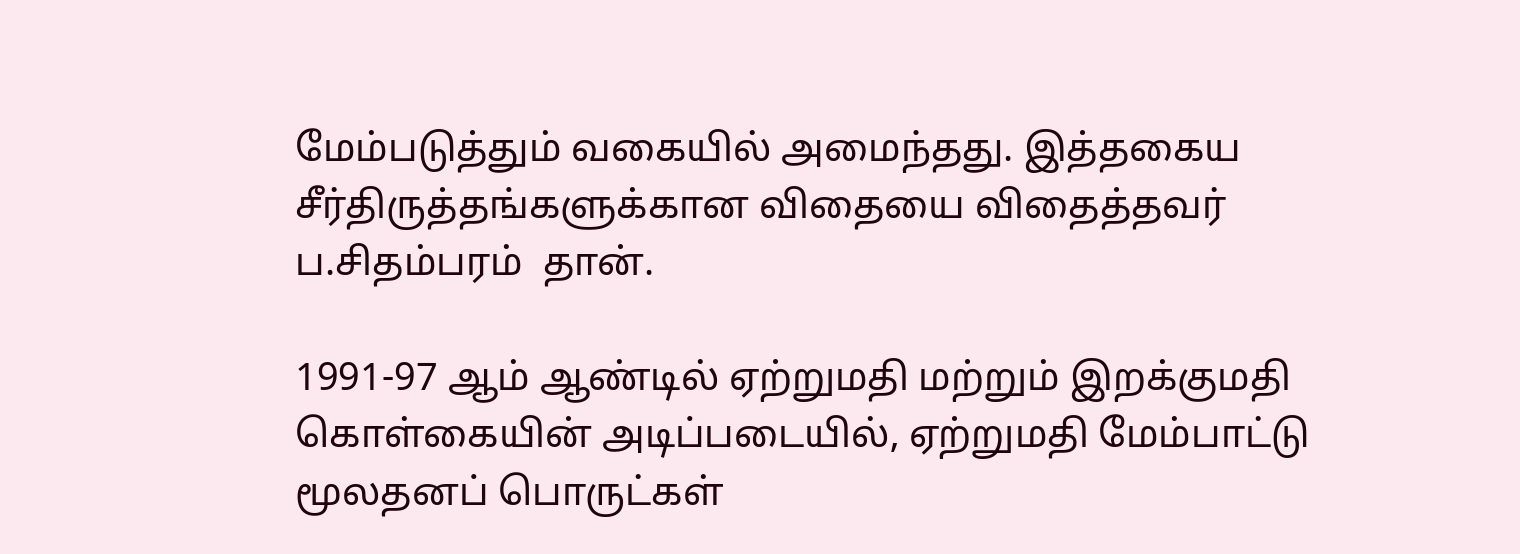மேம்படுத்தும் வகையில் அமைந்தது. இத்தகைய சீர்திருத்தங்களுக்கான விதையை விதைத்தவர் ப.சிதம்பரம்  தான்.

1991-97 ஆம் ஆண்டில் ஏற்றுமதி மற்றும் இறக்குமதி கொள்கையின் அடிப்படையில், ஏற்றுமதி மேம்பாட்டு மூலதனப் பொருட்கள்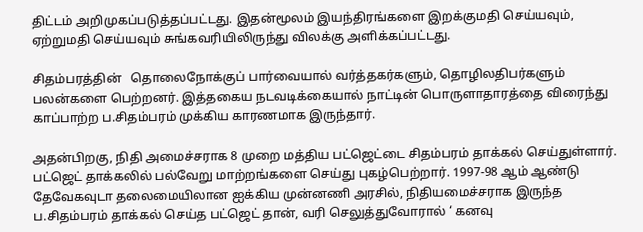திட்டம் அறிமுகப்படுத்தப்பட்டது. இதன்மூலம் இயந்திரங்களை இறக்குமதி செய்யவும், ஏற்றுமதி செய்யவும் சுங்கவரியிலிருந்து விலக்கு அளிக்கப்பட்டது.

சிதம்பரத்தின்   தொலைநோக்குப் பார்வையால் வர்த்தகர்களும், தொழிலதிபர்களும் பலன்களை பெற்றனர். இத்தகைய நடவடிக்கையால் நாட்டின் பொருளாதாரத்தை விரைந்து காப்பாற்ற ப.சிதம்பரம் முக்கிய காரணமாக இருந்தார்.

அதன்பிறகு, நிதி அமைச்சராக 8 முறை மத்திய பட்ஜெட்டை சிதம்பரம் தாக்கல் செய்துள்ளார். பட்ஜெட் தாக்கலில் பல்வேறு மாற்றங்களை செய்து புகழ்பெற்றார். 1997-98 ஆம் ஆண்டு தேவேகவுடா தலைமையிலான ஐக்கிய முன்னணி அரசில், நிதியமைச்சராக இருந்த ப.சிதம்பரம் தாக்கல் செய்த பட்ஜெட் தான், வரி செலுத்துவோரால் ‘ கனவு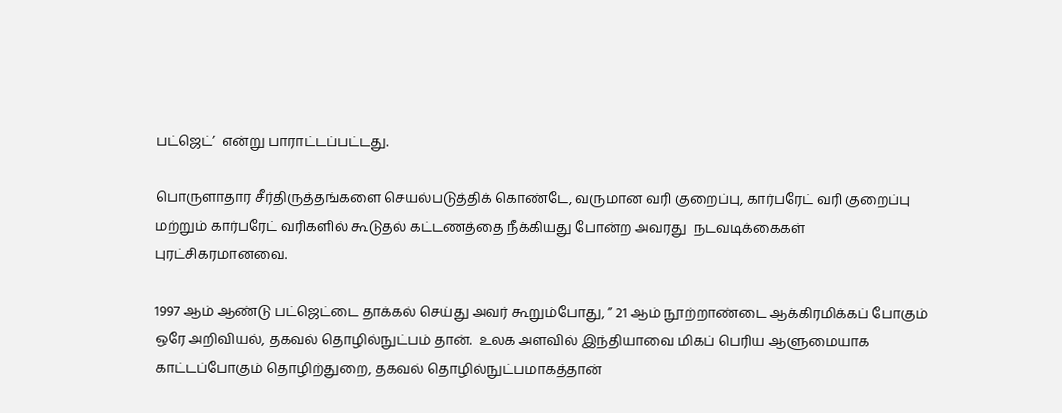பட்ஜெட்’  என்று பாராட்டப்பட்டது.

பொருளாதார சீர்திருத்தங்களை செயல்படுத்திக் கொண்டே, வருமான வரி குறைப்பு, கார்பரேட் வரி குறைப்பு மற்றும் கார்பரேட் வரிகளில் கூடுதல் கட்டணத்தை நீக்கியது போன்ற அவரது  நடவடிக்கைகள் புரட்சிகரமானவை.

1997 ஆம் ஆண்டு பட்ஜெட்டை தாக்கல் செய்து அவர் கூறும்போது, ” 21 ஆம் நூற்றாண்டை ஆக்கிரமிக்கப் போகும் ஒரே அறிவியல், தகவல் தொழில்நுட்பம் தான்.  உலக அளவில் இந்தியாவை மிகப் பெரிய ஆளுமையாக  காட்டப்போகும் தொழிற்துறை, தகவல் தொழில்நுட்பமாகத்தான்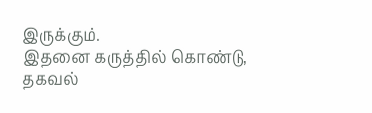இருக்கும்.
இதனை கருத்தில் கொண்டு, தகவல்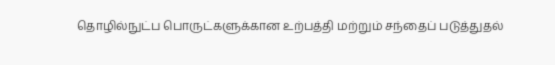தொழில்நுட்ப பொருட்களுக்கான உற்பத்தி மற்றும் சந்தைப் படுத்துதல்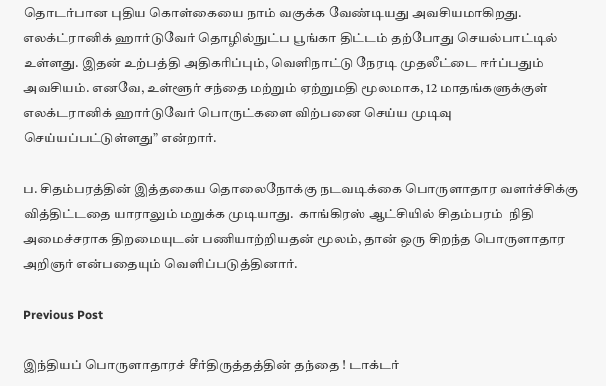தொடர்பான புதிய கொள்கையை நாம் வகுக்க வேண்டியது அவசியமாகிறது.  எலக்ட்ரானிக் ஹார்டுவேர் தொழில்நுட்ப பூங்கா திட்டம் தற்போது செயல்பாட்டில் உள்ளது. இதன் உற்பத்தி அதிகரிப்பும், வெளிநாட்டு நேரடி முதலீட்டை ஈர்ப்பதும் அவசியம். எனவே, உள்ளூர் சந்தை மற்றும் ஏற்றுமதி மூலமாக, 12 மாதங்களுக்குள் எலக்டரானிக் ஹார்டுவேர் பொருட்களை விற்பனை செய்ய முடிவு செய்யப்பட்டுள்ளது” என்றார்.

ப. சிதம்பரத்தின் இத்தகைய தொலைநோக்கு நடவடிக்கை பொருளாதார வளர்ச்சிக்கு வித்திட்டதை யாராலும் மறுக்க முடியாது.  காங்கிரஸ் ஆட்சியில் சிதம்பரம்  நிதி அமைச்சராக திறமையுடன் பணியாற்றியதன் மூலம், தான் ஒரு சிறந்த பொருளாதார அறிஞர் என்பதையும் வெளிப்படுத்தினார்.

Previous Post

இந்தியப் பொருளாதாரச் சீர்திருத்தத்தின் தந்தை ! டாக்டர்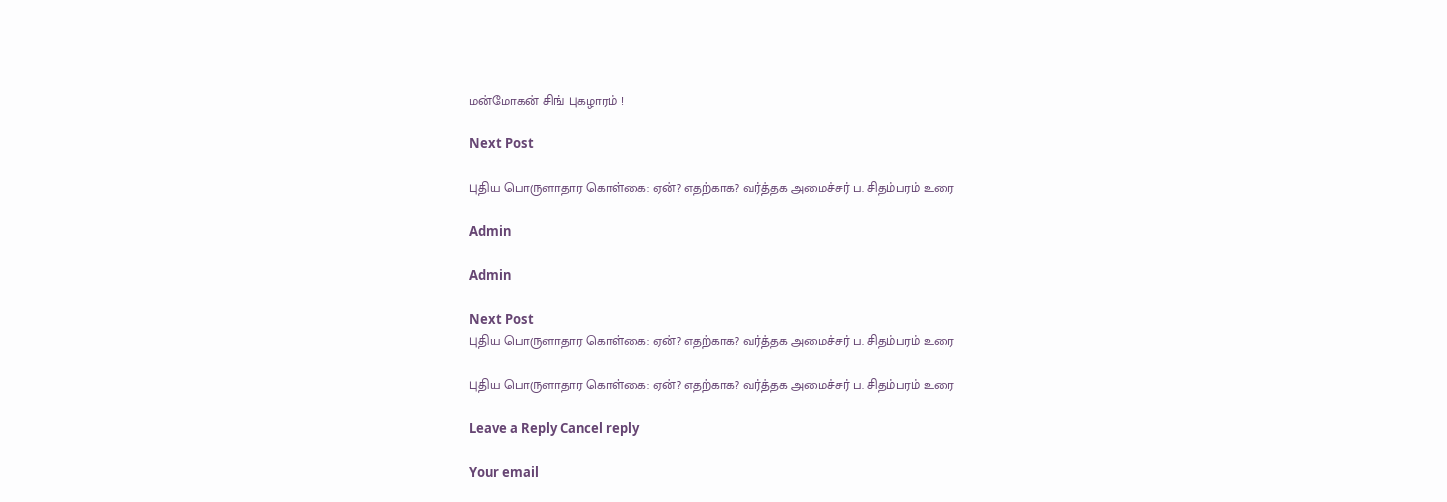மன்மோகன் சிங் புகழாரம் !

Next Post

புதிய பொருளாதார கொள்கை: ஏன்? எதற்காக? வர்த்தக அமைச்சர் ப. சிதம்பரம் உரை

Admin

Admin

Next Post
புதிய பொருளாதார கொள்கை: ஏன்? எதற்காக? வர்த்தக அமைச்சர் ப. சிதம்பரம் உரை

புதிய பொருளாதார கொள்கை: ஏன்? எதற்காக? வர்த்தக அமைச்சர் ப. சிதம்பரம் உரை

Leave a Reply Cancel reply

Your email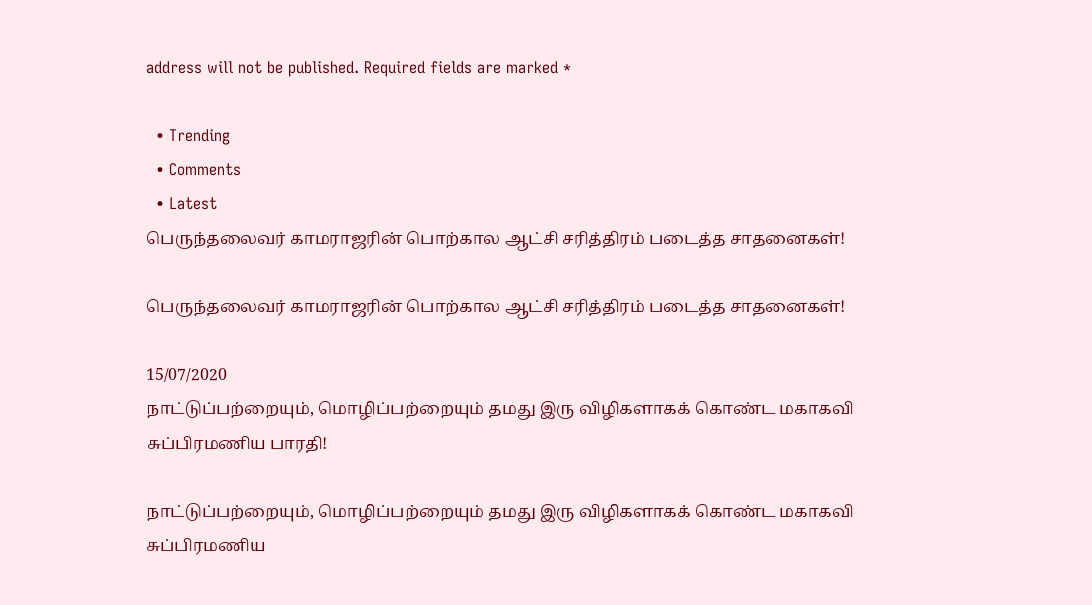address will not be published. Required fields are marked *

  • Trending
  • Comments
  • Latest
பெருந்தலைவர் காமராஜரின் பொற்கால ஆட்சி சரித்திரம் படைத்த சாதனைகள்!

பெருந்தலைவர் காமராஜரின் பொற்கால ஆட்சி சரித்திரம் படைத்த சாதனைகள்!

15/07/2020
நாட்டுப்பற்றையும், மொழிப்பற்றையும் தமது இரு விழிகளாகக் கொண்ட மகாகவி சுப்பிரமணிய பாரதி!

நாட்டுப்பற்றையும், மொழிப்பற்றையும் தமது இரு விழிகளாகக் கொண்ட மகாகவி சுப்பிரமணிய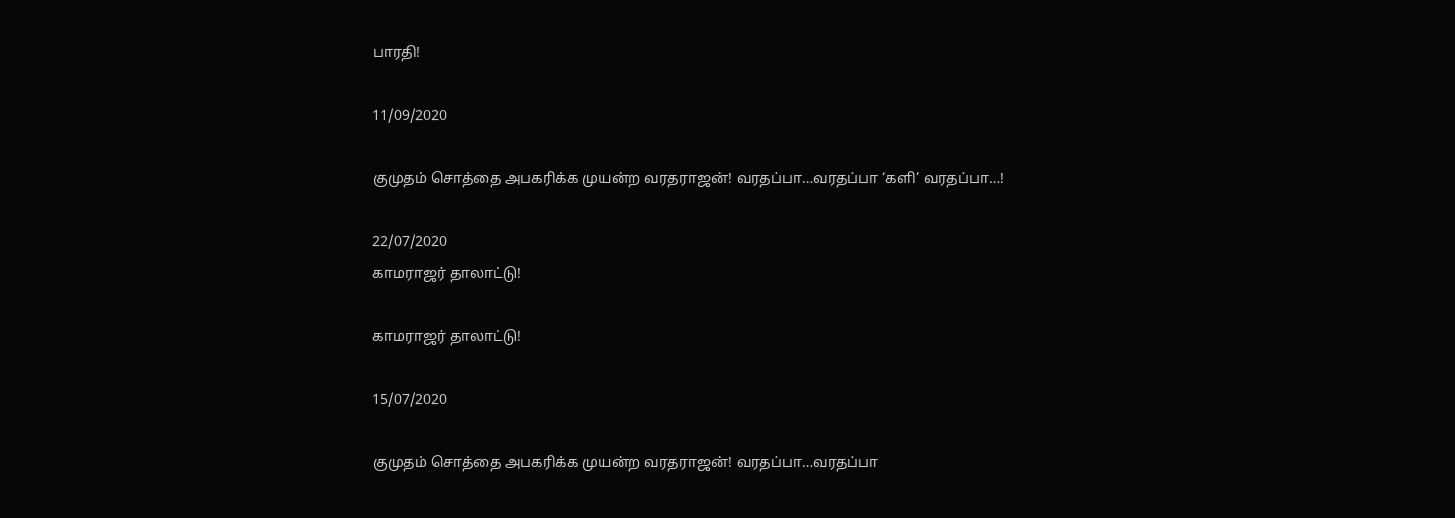பாரதி!

11/09/2020

குமுதம் சொத்தை அபகரிக்க முயன்ற வரதராஜன்! வரதப்பா…வரதப்பா ‘களி’ வரதப்பா…!

22/07/2020
காமராஜர் தாலாட்டு!

காமராஜர் தாலாட்டு!

15/07/2020

குமுதம் சொத்தை அபகரிக்க முயன்ற வரதராஜன்! வரதப்பா…வரதப்பா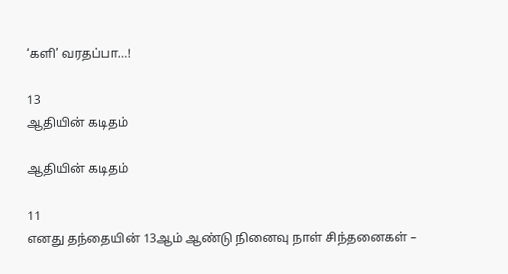‘களி’ வரதப்பா…!

13
ஆதியின் கடிதம்

ஆதியின் கடிதம்

11
எனது தந்தையின் 13ஆம் ஆண்டு நினைவு நாள் சிந்தனைகள் –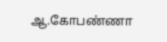ஆ.கோபண்ணா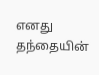எனது தந்தையின்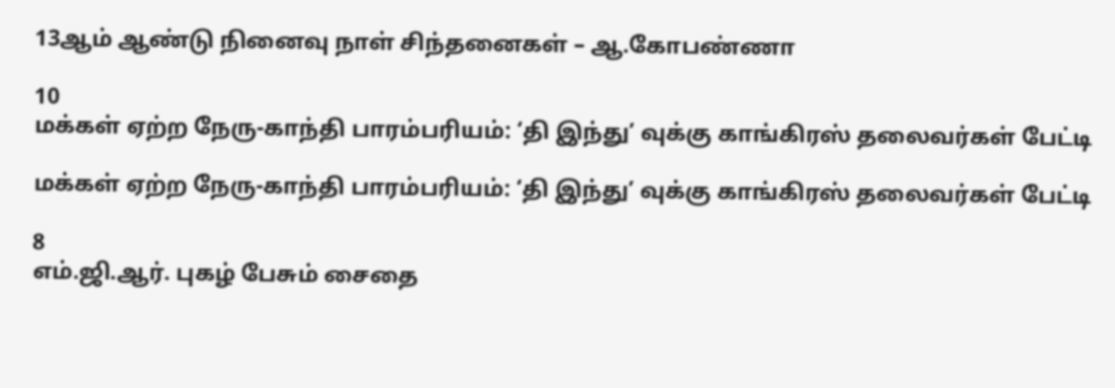13ஆம் ஆண்டு நினைவு நாள் சிந்தனைகள் – ஆ.கோபண்ணா

10
மக்கள் ஏற்ற நேரு-காந்தி பாரம்பரியம்: ‘தி இந்து’ வுக்கு காங்கிரஸ் தலைவர்கள் பேட்டி

மக்கள் ஏற்ற நேரு-காந்தி பாரம்பரியம்: ‘தி இந்து’ வுக்கு காங்கிரஸ் தலைவர்கள் பேட்டி

8
எம்.ஜி.ஆர். புகழ் பேசும் சைதை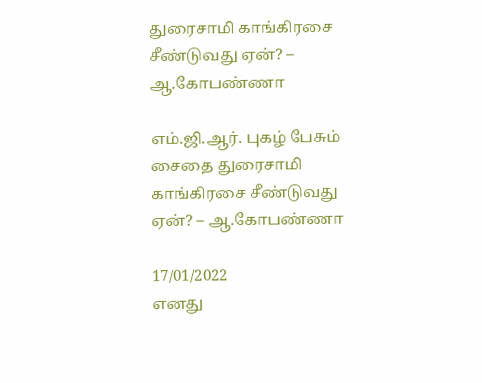துரைசாமி காங்கிரசை சீண்டுவது ஏன்? – ஆ.கோபண்ணா

எம்.ஜி.ஆர். புகழ் பேசும் சைதை துரைசாமி காங்கிரசை சீண்டுவது ஏன்? – ஆ.கோபண்ணா

17/01/2022
எனது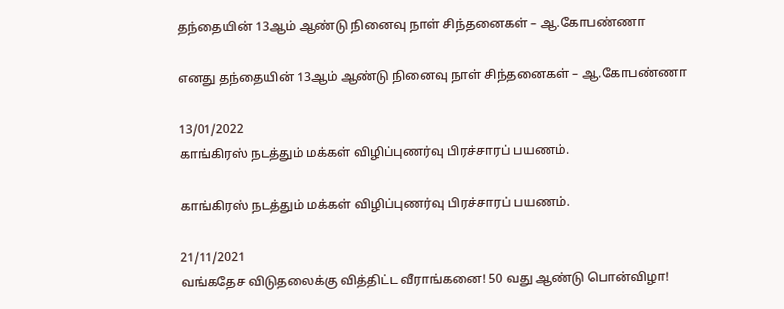தந்தையின் 13ஆம் ஆண்டு நினைவு நாள் சிந்தனைகள் – ஆ.கோபண்ணா

எனது தந்தையின் 13ஆம் ஆண்டு நினைவு நாள் சிந்தனைகள் – ஆ.கோபண்ணா

13/01/2022
காங்கிரஸ் நடத்தும் மக்கள் விழிப்புணர்வு பிரச்சாரப் பயணம்.

காங்கிரஸ் நடத்தும் மக்கள் விழிப்புணர்வு பிரச்சாரப் பயணம்.

21/11/2021
வங்கதேச விடுதலைக்கு வித்திட்ட வீராங்கனை! 50 வது ஆண்டு பொன்விழா!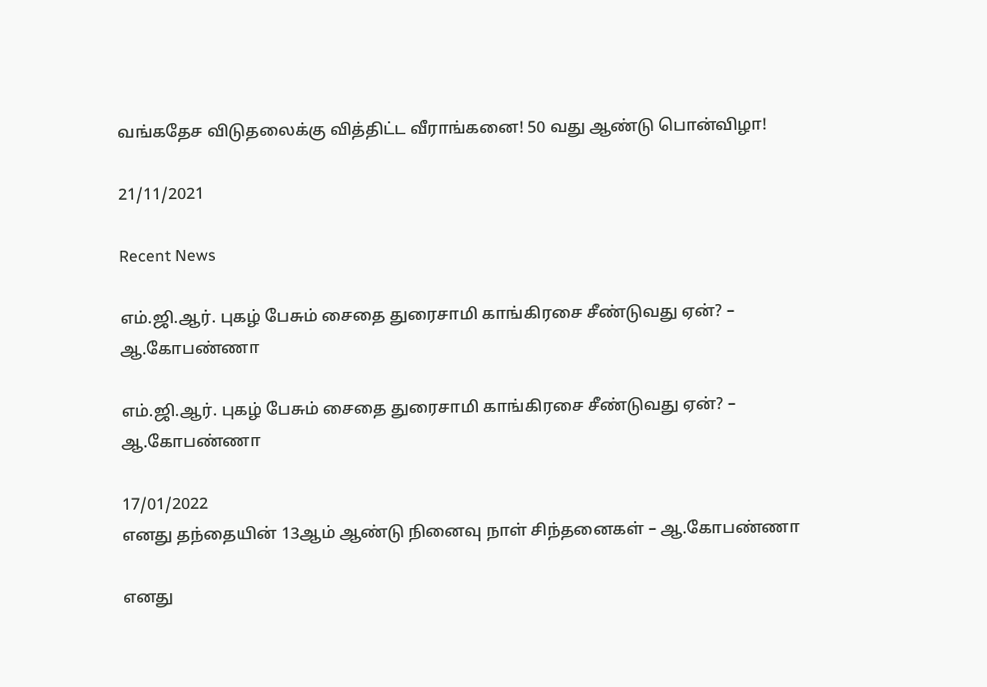வங்கதேச விடுதலைக்கு வித்திட்ட வீராங்கனை! 50 வது ஆண்டு பொன்விழா!

21/11/2021

Recent News

எம்.ஜி.ஆர். புகழ் பேசும் சைதை துரைசாமி காங்கிரசை சீண்டுவது ஏன்? – ஆ.கோபண்ணா

எம்.ஜி.ஆர். புகழ் பேசும் சைதை துரைசாமி காங்கிரசை சீண்டுவது ஏன்? – ஆ.கோபண்ணா

17/01/2022
எனது தந்தையின் 13ஆம் ஆண்டு நினைவு நாள் சிந்தனைகள் – ஆ.கோபண்ணா

எனது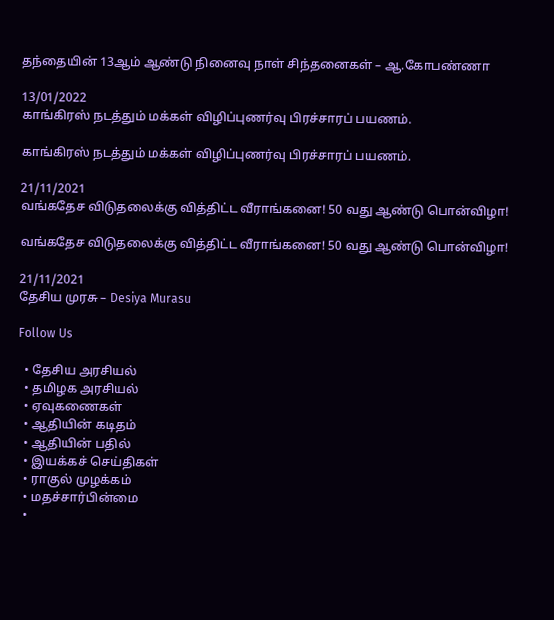தந்தையின் 13ஆம் ஆண்டு நினைவு நாள் சிந்தனைகள் – ஆ.கோபண்ணா

13/01/2022
காங்கிரஸ் நடத்தும் மக்கள் விழிப்புணர்வு பிரச்சாரப் பயணம்.

காங்கிரஸ் நடத்தும் மக்கள் விழிப்புணர்வு பிரச்சாரப் பயணம்.

21/11/2021
வங்கதேச விடுதலைக்கு வித்திட்ட வீராங்கனை! 50 வது ஆண்டு பொன்விழா!

வங்கதேச விடுதலைக்கு வித்திட்ட வீராங்கனை! 50 வது ஆண்டு பொன்விழா!

21/11/2021
தேசிய முரசு – Desiya Murasu

Follow Us

  • தேசிய அரசியல்
  • தமிழக அரசியல்
  • ஏவுகணைகள்
  • ஆதியின் கடிதம்
  • ஆதியின் பதில்
  • இயக்கச் செய்திகள்
  • ராகுல் முழக்கம்
  • மதச்சார்பின்மை
  •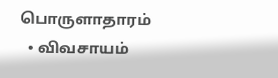பொருளாதாரம்
  • விவசாயம்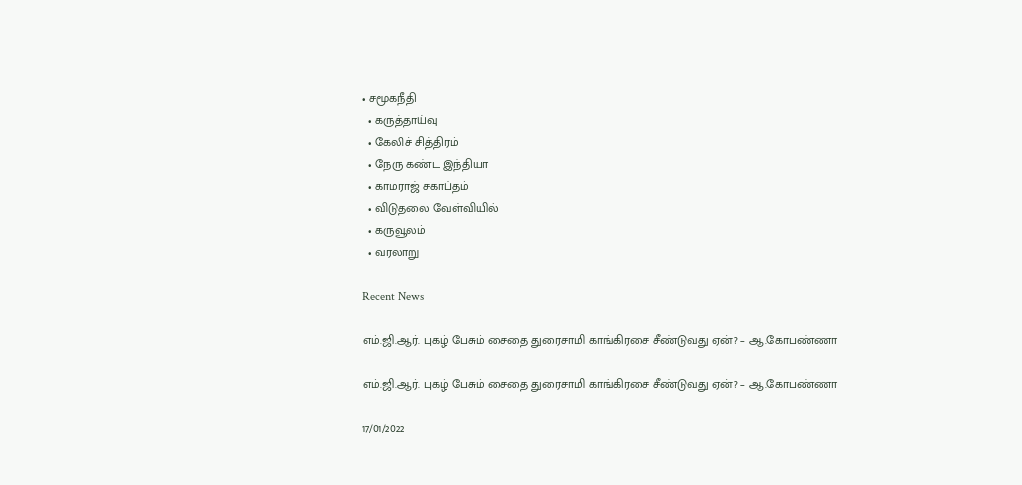• சமூகநீதி
  • கருத்தாய்வு
  • கேலிச் சித்திரம்
  • நேரு கண்ட இந்தியா
  • காமராஜ் சகாப்தம்
  • விடுதலை வேள்வியில்
  • கருவூலம்
  • வரலாறு

Recent News

எம்.ஜி.ஆர். புகழ் பேசும் சைதை துரைசாமி காங்கிரசை சீண்டுவது ஏன்? – ஆ.கோபண்ணா

எம்.ஜி.ஆர். புகழ் பேசும் சைதை துரைசாமி காங்கிரசை சீண்டுவது ஏன்? – ஆ.கோபண்ணா

17/01/2022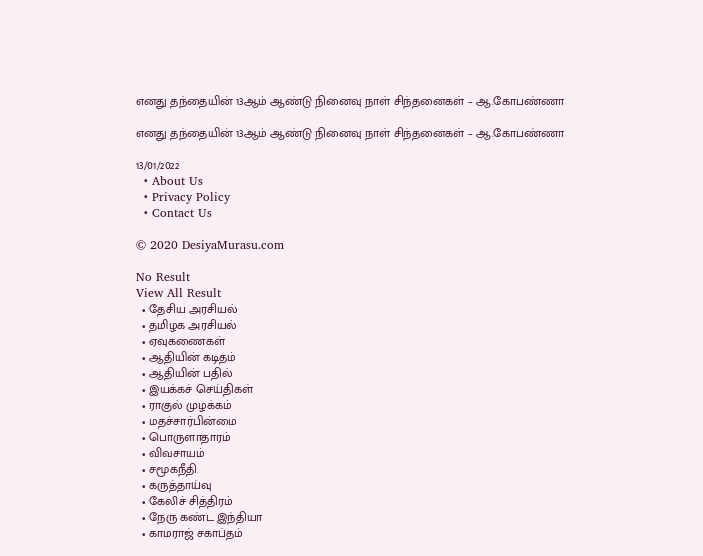எனது தந்தையின் 13ஆம் ஆண்டு நினைவு நாள் சிந்தனைகள் – ஆ.கோபண்ணா

எனது தந்தையின் 13ஆம் ஆண்டு நினைவு நாள் சிந்தனைகள் – ஆ.கோபண்ணா

13/01/2022
  • About Us
  • Privacy Policy
  • Contact Us

© 2020 DesiyaMurasu.com

No Result
View All Result
  • தேசிய அரசியல்
  • தமிழக அரசியல்
  • ஏவுகணைகள்
  • ஆதியின் கடிதம்
  • ஆதியின் பதில்
  • இயக்கச் செய்திகள்
  • ராகுல் முழக்கம்
  • மதச்சார்பின்மை
  • பொருளாதாரம்
  • விவசாயம்
  • சமூகநீதி
  • கருத்தாய்வு
  • கேலிச் சித்திரம்
  • நேரு கண்ட இந்தியா
  • காமராஜ் சகாப்தம்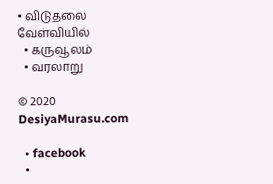• விடுதலை வேள்வியில்
  • கருவூலம்
  • வரலாறு

© 2020 DesiyaMurasu.com

  • facebook
  •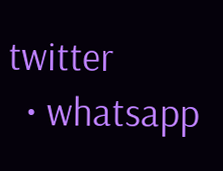twitter
  • whatsapp